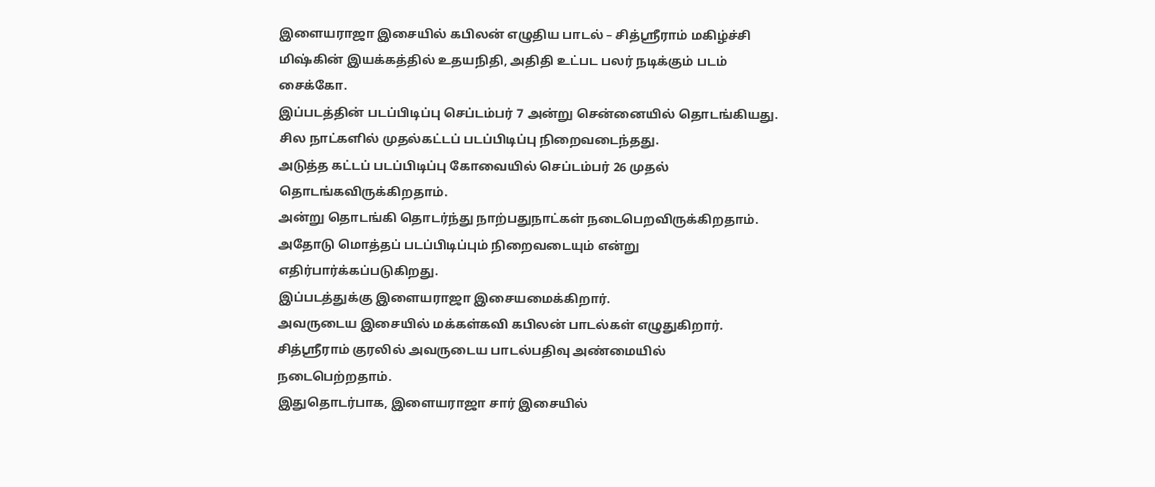இளையராஜா இசையில் கபிலன் எழுதிய பாடல் – சித்ஶ்ரீராம் மகிழ்ச்சி
மிஷ்கின் இயக்கத்தில் உதயநிதி, அதிதி உட்பட பலர் நடிக்கும் படம் சைக்கோ.
இப்படத்தின் படப்பிடிப்பு செப்டம்பர் 7 அன்று சென்னையில் தொடங்கியது. சில நாட்களில் முதல்கட்டப் படப்பிடிப்பு நிறைவடைந்தது.
அடுத்த கட்டப் படப்பிடிப்பு கோவையில் செப்டம்பர் 26 முதல் தொடங்கவிருக்கிறதாம்.
அன்று தொடங்கி தொடர்ந்து நாற்பதுநாட்கள் நடைபெறவிருக்கிறதாம். அதோடு மொத்தப் படப்பிடிப்பும் நிறைவடையும் என்று எதிர்பார்க்கப்படுகிறது.
இப்படத்துக்கு இளையராஜா இசையமைக்கிறார்.
அவருடைய இசையில் மக்கள்கவி கபிலன் பாடல்கள் எழுதுகிறார். சித்ஶ்ரீராம் குரலில் அவருடைய பாடல்பதிவு அண்மையில் நடைபெற்றதாம்.
இதுதொடர்பாக, இளையராஜா சார் இசையில்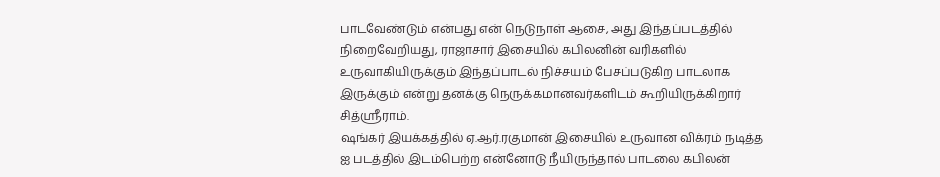பாடவேண்டும் என்பது என் நெடுநாள் ஆசை, அது இந்தப்படத்தில் நிறைவேறியது, ராஜாசார் இசையில் கபிலனின் வரிகளில் உருவாகியிருக்கும் இந்தப்பாடல் நிச்சயம் பேசப்படுகிற பாடலாக இருக்கும் என்று தனக்கு நெருக்கமானவர்களிடம் கூறியிருக்கிறார் சித்ஶ்ரீராம்.
ஷங்கர் இயக்கத்தில் ஏ.ஆர்.ரகுமான் இசையில் உருவான விக்ரம் நடித்த ஐ படத்தில் இடம்பெற்ற என்னோடு நீயிருந்தால் பாடலை கபிலன்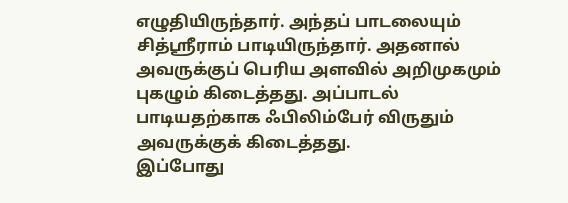எழுதியிருந்தார். அந்தப் பாடலையும் சித்ஶ்ரீராம் பாடியிருந்தார். அதனால் அவருக்குப் பெரிய அளவில் அறிமுகமும் புகழும் கிடைத்தது. அப்பாடல் பாடியதற்காக ஃபிலிம்பேர் விருதும் அவருக்குக் கிடைத்தது.
இப்போது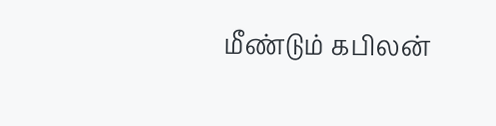மீண்டும் கபிலன்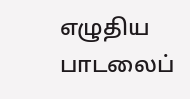எழுதிய பாடலைப்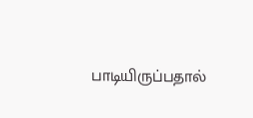பாடியிருப்பதால்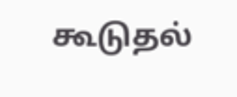கூடுதல்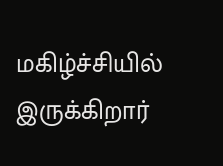மகிழ்ச்சியில் இருக்கிறார்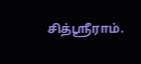சித்ஶ்ரீராம்.